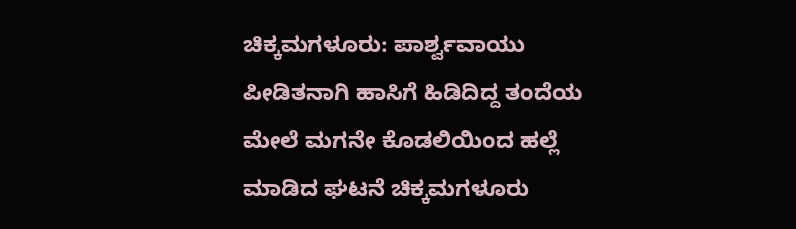ಚಿಕ್ಕಮಗಳೂರು: ಪಾರ್ಶ್ವವಾಯು ಪೀಡಿತನಾಗಿ ಹಾಸಿಗೆ ಹಿಡಿದಿದ್ದ ತಂದೆಯ ಮೇಲೆ ಮಗನೇ ಕೊಡಲಿಯಿಂದ ಹಲ್ಲೆ ಮಾಡಿದ ಘಟನೆ ಚಿಕ್ಕಮಗಳೂರು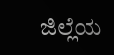ಜಿಲ್ಲೆಯ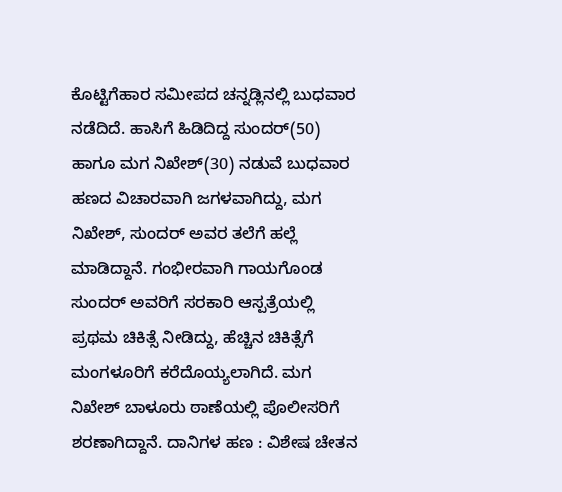ಕೊಟ್ಟಿಗೆಹಾರ ಸಮೀಪದ ಚನ್ನಡ್ಲಿನಲ್ಲಿ ಬುಧವಾರ ನಡೆದಿದೆ. ಹಾಸಿಗೆ ಹಿಡಿದಿದ್ದ ಸುಂದರ್(50) ಹಾಗೂ ಮಗ ನಿಖೇಶ್(30) ನಡುವೆ ಬುಧವಾರ ಹಣದ ವಿಚಾರವಾಗಿ ಜಗಳವಾಗಿದ್ದು, ಮಗ ನಿಖೇಶ್, ಸುಂದರ್ ಅವರ ತಲೆಗೆ ಹಲ್ಲೆ ಮಾಡಿದ್ದಾನೆ. ಗಂಭೀರವಾಗಿ ಗಾಯಗೊಂಡ ಸುಂದರ್ ಅವರಿಗೆ ಸರಕಾರಿ ಆಸ್ಪತ್ರೆಯಲ್ಲಿ ಪ್ರಥಮ ಚಿಕಿತ್ಸೆ ನೀಡಿದ್ದು, ಹೆಚ್ಚಿನ ಚಿಕಿತ್ಸೆಗೆ ಮಂಗಳೂರಿಗೆ ಕರೆದೊಯ್ಯಲಾಗಿದೆ. ಮಗ ನಿಖೇಶ್ ಬಾಳೂರು ಠಾಣೆಯಲ್ಲಿ ಪೊಲೀಸರಿಗೆ ಶರಣಾಗಿದ್ದಾನೆ. ದಾನಿಗಳ ಹಣ : ವಿಶೇಷ ಚೇತನ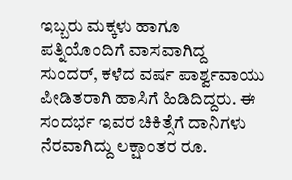ಇಬ್ಬರು ಮಕ್ಕಳು ಹಾಗೂ ಪತ್ನಿಯೊಂದಿಗೆ ವಾಸವಾಗಿದ್ದ ಸುಂದರ್, ಕಳೆದ ವರ್ಷ ಪಾರ್ಶ್ವವಾಯು ಪೀಡಿತರಾಗಿ ಹಾಸಿಗೆ ಹಿಡಿದಿದ್ದರು. ಈ ಸಂದರ್ಭ ಇವರ ಚಿಕಿತ್ಸೆಗೆ ದಾನಿಗಳು ನೆರವಾಗಿದ್ದು ಲಕ್ಷಾಂತರ ರೂ.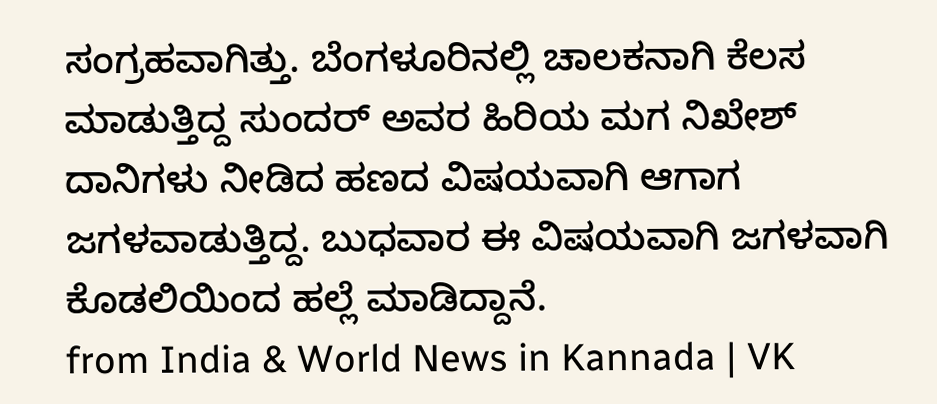ಸಂಗ್ರಹವಾಗಿತ್ತು. ಬೆಂಗಳೂರಿನಲ್ಲಿ ಚಾಲಕನಾಗಿ ಕೆಲಸ ಮಾಡುತ್ತಿದ್ದ ಸುಂದರ್ ಅವರ ಹಿರಿಯ ಮಗ ನಿಖೇಶ್ ದಾನಿಗಳು ನೀಡಿದ ಹಣದ ವಿಷಯವಾಗಿ ಆಗಾಗ ಜಗಳವಾಡುತ್ತಿದ್ದ. ಬುಧವಾರ ಈ ವಿಷಯವಾಗಿ ಜಗಳವಾಗಿ ಕೊಡಲಿಯಿಂದ ಹಲ್ಲೆ ಮಾಡಿದ್ದಾನೆ.
from India & World News in Kannada | VK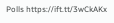Polls https://ift.tt/3wCkAKx